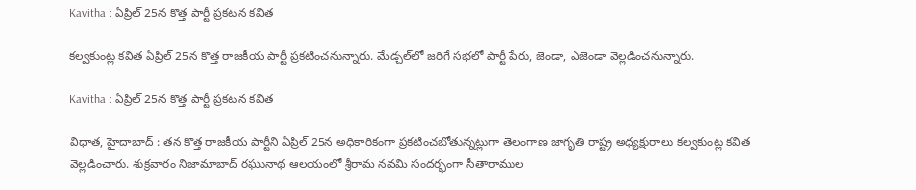Kavitha : ఏప్రిల్ 25న కొత్త పార్టీ ప్రకటన కవిత

కల్వకుంట్ల కవిత ఏప్రిల్ 25న కొత్త రాజకీయ పార్టీ ప్రకటించనున్నారు. మేడ్చల్‌లో జరిగే సభలో పార్టీ పేరు, జెండా, ఎజెండా వెల్లడించనున్నారు.

Kavitha : ఏప్రిల్ 25న కొత్త పార్టీ ప్రకటన కవిత

విధాత, హైదాబాద్ : తన కొత్త రాజకీయ పార్టీని ఏప్రిల్ 25న అధికారికంగా ప్రకటించబోతున్నట్లుగా తెలంగాణ జాగృతి రాష్ట్ర అధ్యక్షురాలు కల్వకుంట్ల కవిత వెల్లడించారు. శుక్రవారం నిజామాబాద్ రఘునాథ ఆలయంలో శ్రీరామ నవమి సందర్భంగా సీతారాముల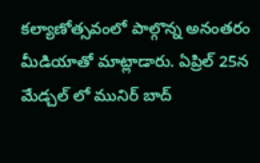కల్యాణోత్సవంలో పాల్గొన్న అనంతరం మీడియాతో మాట్లాడారు. ఏప్రిల్ 25న మేడ్చల్ లో మునిర్ బాద్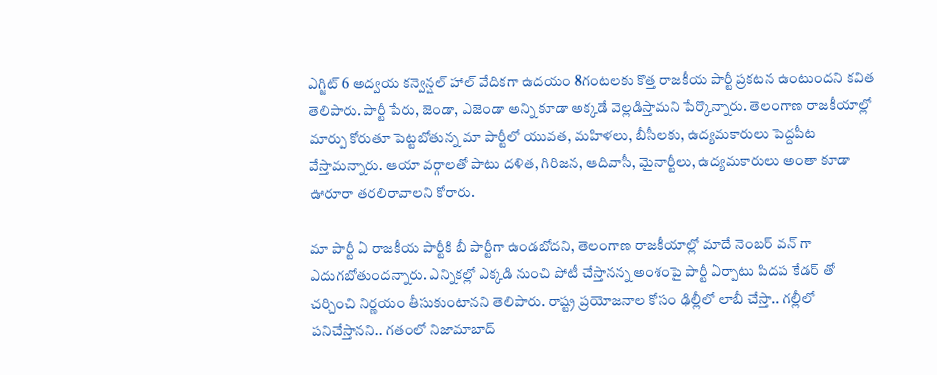ఎగ్జిట్ 6 అద్వయ కన్వెన్షల్ హాల్ వేదికగా ఉదయం 8గంటలకు కొత్త రాజకీయ పార్టీ ప్రకటన ఉంటుందని కవిత తెలిపారు. పార్టీ పేరు, జెండా, ఎజెండా అన్ని కూడా అక్కడే వెల్లడిస్తామని పేర్కొన్నారు. తెలంగాణ రాజకీయాల్లో మార్పు కోరుతూ పెట్టబోతున్న మా పార్టీలో యువత, మహిళలు, బీసీలకు, ఉద్యమకారులు పెద్దపీట వేస్తామన్నారు. ఆయా వర్గాలతో పాటు దళిత, గిరిజన, ఆదివాసీ, మైనార్టీలు, ఉద్యమకారులు అంతా కూడా ఊరూరా తరలిరావాలని కోరారు.

మా పార్టీ ఏ రాజకీయ పార్టీకి బీ పార్టీగా ఉండబోదని, తెలంగాణ రాజకీయాల్లో మాదే నెంబర్ వన్ గా ఎదుగబోతుందన్నారు. ఎన్నికల్లో ఎక్కడి నుంచి పోటీ చేస్తానన్న అంశంపై పార్టీ ఏర్పాటు పిదప కేడర్ తో చర్చించి నిర్ణయం తీసుకుంటానని తెలిపారు. రాష్ట్ర ప్రయోజనాల కోసం ఢిల్లీలో లాబీ చేస్తా.. గల్లీలో పనిచేస్తానని.. గతంలో నిజామాబాద్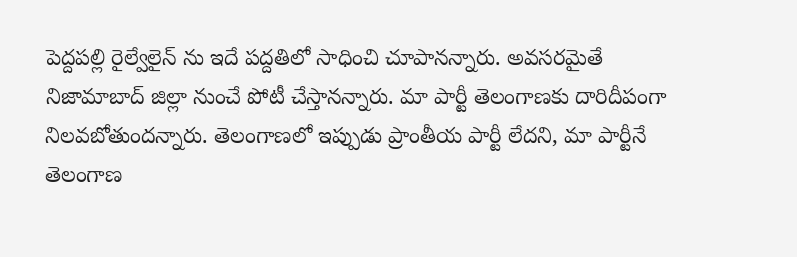పెద్దపల్లి రైల్వేలైన్ ను ఇదే పద్దతిలో సాధించి చూపానన్నారు. అవసరమైతే నిజామాబాద్ జిల్లా నుంచే పోటీ చేస్తానన్నారు. మా పార్టీ తెలంగాణకు దారిదీపంగా నిలవబోతుందన్నారు. తెలంగాణలో ఇప్పుడు ప్రాంతీయ పార్టీ లేదని, మా పార్టీనే తెలంగాణ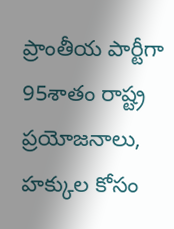ప్రాంతీయ పార్టీగా 95శాతం రాష్ట్ర ప్రయోజనాలు, హక్కుల కోసం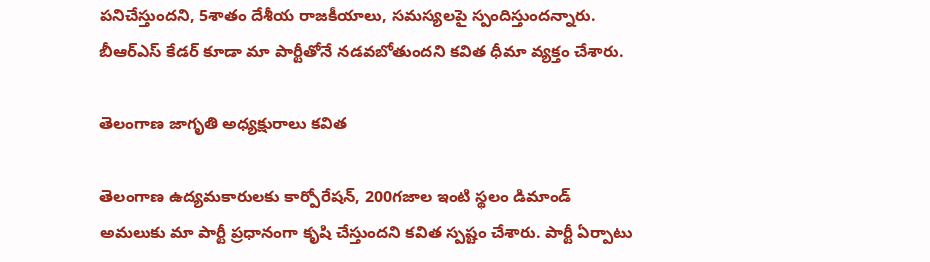పనిచేస్తుందని, 5శాతం దేశీయ రాజకీయాలు, సమస్యలపై స్పందిస్తుందన్నారు. బీఆర్ఎస్ కేడర్ కూడా మా పార్టీతోనే నడవబోతుందని కవిత ధీమా వ్యక్తం చేశారు.

తెలంగాణ జాగృతి అధ్యక్షురాలు కవిత

తెలంగాణ ఉద్యమకారులకు కార్పోరేషన్, 200గజాల ఇంటి స్థలం డిమాండ్ అమలుకు మా పార్టీ ప్రధానంగా కృషి చేస్తుందని కవిత స్పష్టం చేశారు. పార్టీ ఏర్పాటు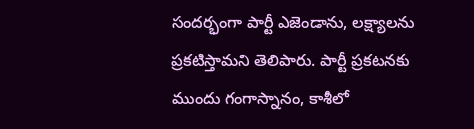సందర్భంగా పార్టీ ఎజెండాను, లక్ష్యాలను ప్రకటిస్తామని తెలిపారు. పార్టీ ప్రకటనకు ముందు గంగాస్నానం, కాశీలో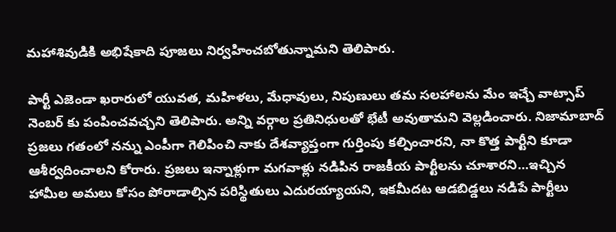మహాశివుడికి అభిషేకాది పూజలు నిర్వహించబోతున్నామని తెలిపారు.

పార్టీ ఎజెండా ఖరారులో యువత, మహిళలు, మేధావులు, నిపుణులు తమ సలహాలను మేం ఇచ్చే వాట్సాప్ నెంబర్ కు పంపించవచ్చని తెలిపారు. అన్ని వర్గాల ప్రతినిధులతో భేటీ అవుతామని వెల్లడించారు. నిజామాబాద్ ప్రజలు గతంలో నన్ను ఎంపీగా గెలిపించి నాకు దేశవ్యాప్తంగా గుర్తింపు కల్పించారని, నా కొత్త పార్టీని కూడా ఆశీర్వదించాలని కోరారు. ప్రజలు ఇన్నాళ్లుగా మగవాళ్లు నడిపిన రాజకీయ పార్టీలను చూశారని…ఇచ్చిన హామీల అమలు కోసం పోరాడాల్సిన పరిస్థితులు ఎదురయ్యాయని, ఇకమీదట ఆడబిడ్డలు నడిపే పార్టీలు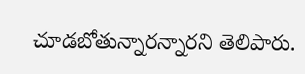చూడబోతున్నారన్నారని తెలిపారు.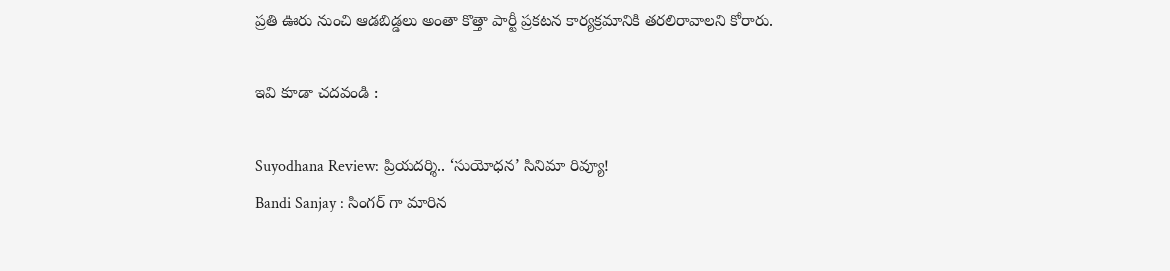ప్రతి ఊరు నుంచి ఆడబిడ్డలు అంతా కొత్తా పార్టీ ప్రకటన కార్యక్రమానికి తరలిరావాలని కోరారు.

ఇవి కూడా చదవండి :

Suyodhana Review: ప్రియదర్శి.. ‘సుయోధన’ సినిమా రివ్యూ!
Bandi Sanjay : సింగర్ గా మారిన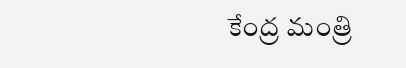కేంద్ర మంత్రి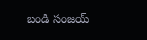బండి సంజయ్